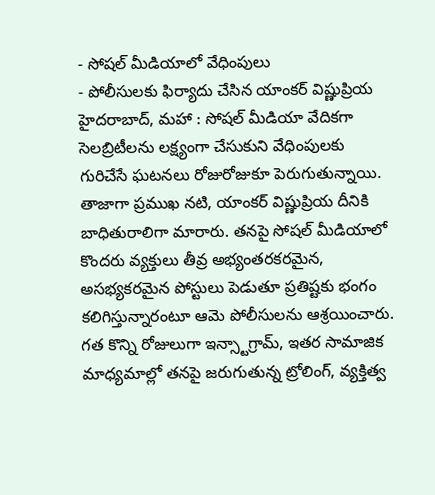- సోషల్ మీడియాలో వేధింపులు
- పోలీసులకు ఫిర్యాదు చేసిన యాంకర్ విష్ణుప్రియ
హైదరాబాద్, మహా : సోషల్ మీడియా వేదికగా సెలబ్రిటీలను లక్ష్యంగా చేసుకుని వేధింపులకు గురిచేసే ఘటనలు రోజురోజుకూ పెరుగుతున్నాయి. తాజాగా ప్రముఖ నటి, యాంకర్ విష్ణుప్రియ దీనికి బాధితురాలిగా మారారు. తనపై సోషల్ మీడియాలో కొందరు వ్యక్తులు తీవ్ర అభ్యంతరకరమైన, అసభ్యకరమైన పోస్టులు పెడుతూ ప్రతిష్టకు భంగం కలిగిస్తున్నారంటూ ఆమె పోలీసులను ఆశ్రయించారు. గత కొన్ని రోజులుగా ఇన్స్టాగ్రామ్, ఇతర సామాజిక మాధ్యమాల్లో తనపై జరుగుతున్న ట్రోలింగ్, వ్యక్తిత్వ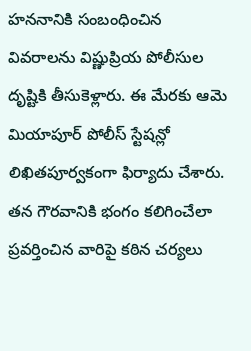హననానికి సంబంధించిన వివరాలను విష్ణుప్రియ పోలీసుల దృష్టికి తీసుకెళ్లారు. ఈ మేరకు ఆమె మియాపూర్ పోలీస్ స్టేషన్లో లిఖితపూర్వకంగా ఫిర్యాదు చేశారు. తన గౌరవానికి భంగం కలిగించేలా ప్రవర్తించిన వారిపై కఠిన చర్యలు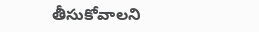తీసుకోవాలని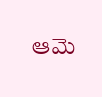ఆమె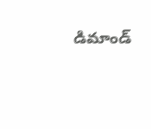డిమాండ్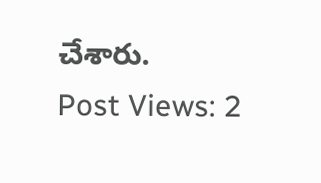చేశారు.
Post Views: 2